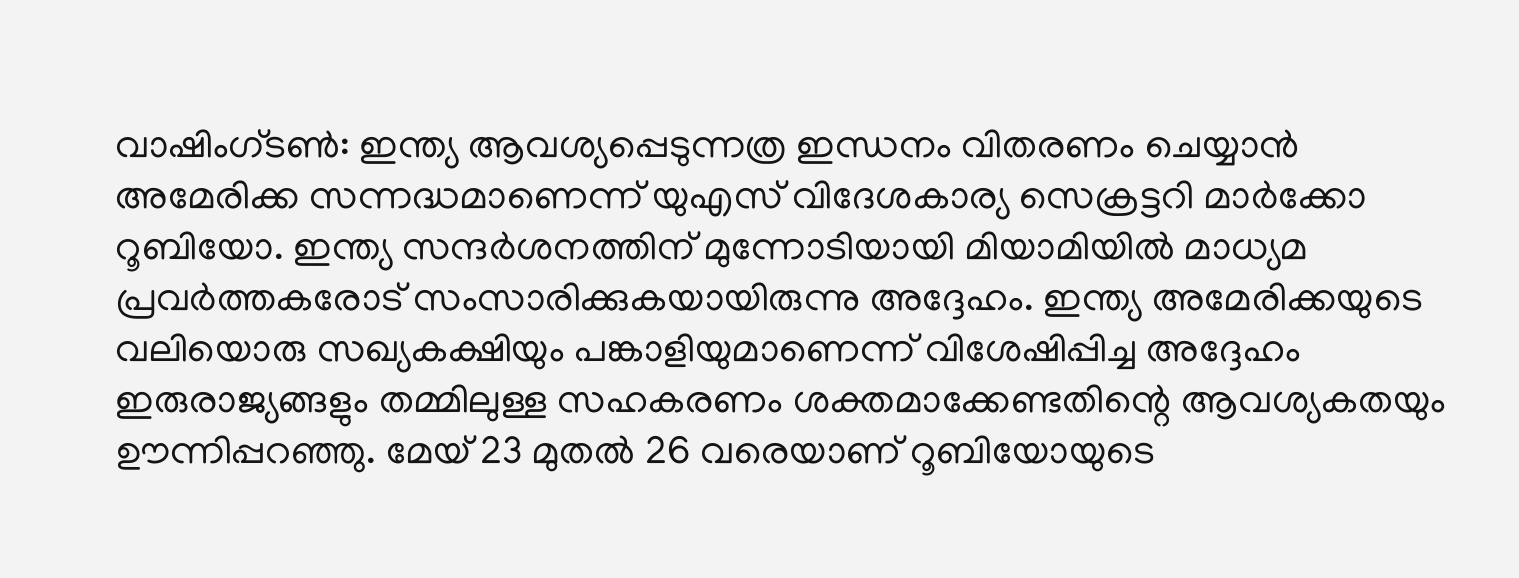വാഷിംഗ്ടൺ: ഇന്ത്യ ആവശ്യപ്പെടുന്നത്ര ഇന്ധനം വിതരണം ചെയ്യാൻ അമേരിക്ക സന്നദ്ധമാണെന്ന് യുഎസ് വിദേശകാര്യ സെക്രട്ടറി മാർക്കോ റൂബിയോ. ഇന്ത്യ സന്ദർശനത്തിന് മുന്നോടിയായി മിയാമിയിൽ മാധ്യമ പ്രവർത്തകരോട് സംസാരിക്കുകയായിരുന്നു അദ്ദേഹം. ഇന്ത്യ അമേരിക്കയുടെ വലിയൊരു സഖ്യകക്ഷിയും പങ്കാളിയുമാണെന്ന് വിശേഷിപ്പിച്ച അദ്ദേഹം ഇരുരാജ്യങ്ങളും തമ്മിലുള്ള സഹകരണം ശക്തമാക്കേണ്ടതിന്റെ ആവശ്യകതയും ഊന്നിപ്പറഞ്ഞു. മേയ് 23 മുതൽ 26 വരെയാണ് റൂബിയോയുടെ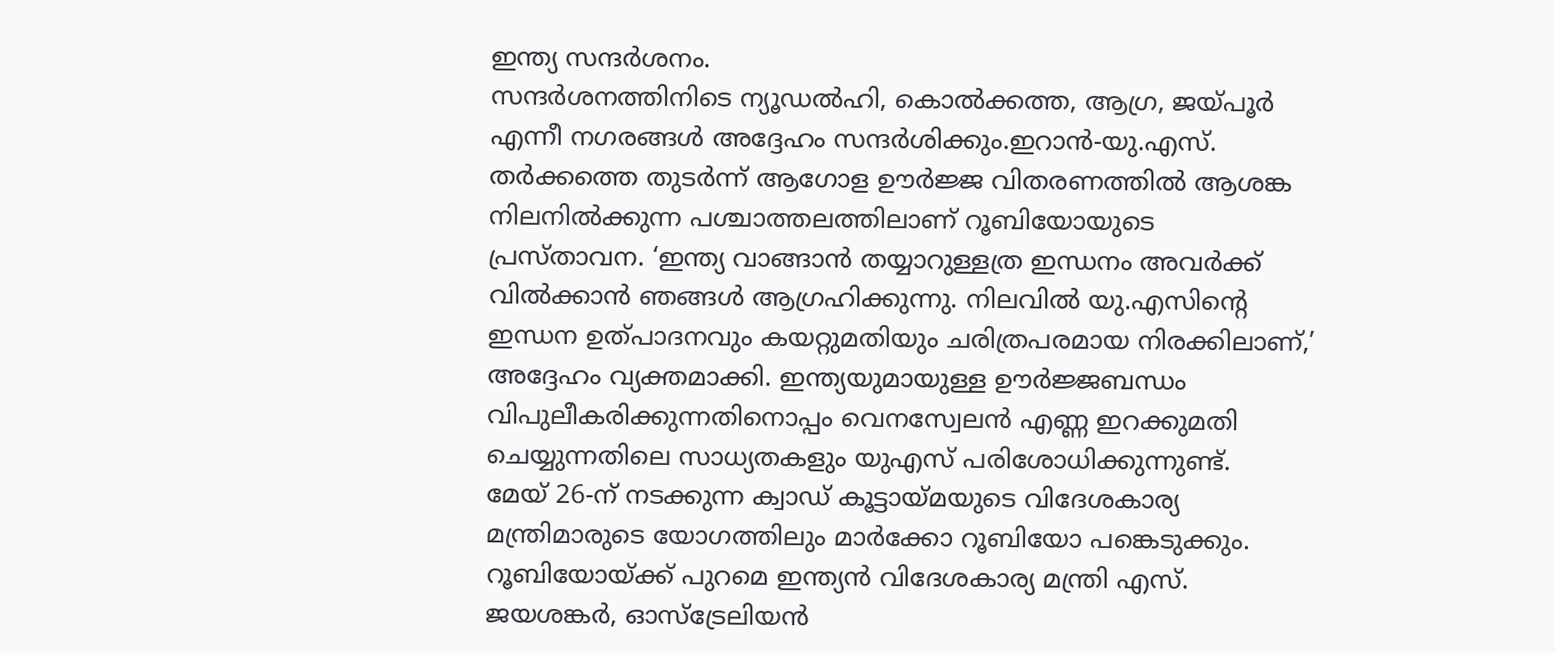ഇന്ത്യ സന്ദർശനം.
സന്ദർശനത്തിനിടെ ന്യൂഡൽഹി, കൊൽക്കത്ത, ആഗ്ര, ജയ്പൂർ എന്നീ നഗരങ്ങൾ അദ്ദേഹം സന്ദർശിക്കും.ഇറാൻ-യു.എസ്. തർക്കത്തെ തുടർന്ന് ആഗോള ഊർജ്ജ വിതരണത്തിൽ ആശങ്ക നിലനിൽക്കുന്ന പശ്ചാത്തലത്തിലാണ് റൂബിയോയുടെ പ്രസ്താവന. ‘ഇന്ത്യ വാങ്ങാൻ തയ്യാറുള്ളത്ര ഇന്ധനം അവർക്ക് വിൽക്കാൻ ഞങ്ങൾ ആഗ്രഹിക്കുന്നു. നിലവിൽ യു.എസിന്റെ ഇന്ധന ഉത്പാദനവും കയറ്റുമതിയും ചരിത്രപരമായ നിരക്കിലാണ്,’ അദ്ദേഹം വ്യക്തമാക്കി. ഇന്ത്യയുമായുള്ള ഊർജ്ജബന്ധം വിപുലീകരിക്കുന്നതിനൊപ്പം വെനസ്വേലൻ എണ്ണ ഇറക്കുമതി ചെയ്യുന്നതിലെ സാധ്യതകളും യുഎസ് പരിശോധിക്കുന്നുണ്ട്.
മേയ് 26-ന് നടക്കുന്ന ക്വാഡ് കൂട്ടായ്മയുടെ വിദേശകാര്യ മന്ത്രിമാരുടെ യോഗത്തിലും മാർക്കോ റൂബിയോ പങ്കെടുക്കും. റൂബിയോയ്ക്ക് പുറമെ ഇന്ത്യൻ വിദേശകാര്യ മന്ത്രി എസ്. ജയശങ്കർ, ഓസ്ട്രേലിയൻ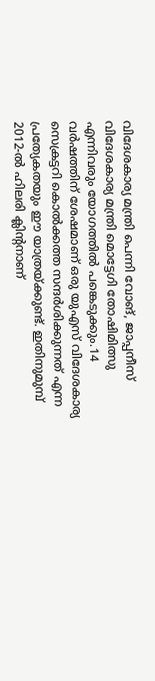വിദേശകാര്യ മന്ത്രി പെന്നി വോങ്, ജാപ്പനീസ് വിദേശകാര്യ മന്ത്രി മൊട്ടേഗി തോഷിമിത്സു എന്നിവരും യോഗത്തിൽ പങ്കെടുക്കും.14 വർഷത്തിന് ശേഷമാണ് ഒരു യുഎസ് വിദേശകാര്യ സെക്രട്ടറി കൊൽക്കത്ത സന്ദർശിക്കുന്നത് എന്ന പ്രത്യേകതയും ഈ യാത്രയ്ക്കുണ്ട്. ഇതിനുമുമ്പ് 2012-ൽ ഹിലരി ക്ലിന്റനാണ്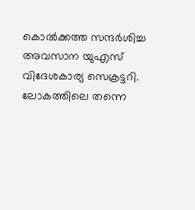കൊൽക്കത്ത സന്ദർശിച്ച അവസാന യുഎസ് വിദേശകാര്യ സെക്രട്ടറി. ലോകത്തിലെ തന്നെ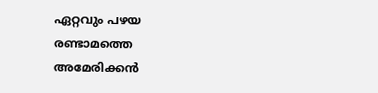ഏറ്റവും പഴയ രണ്ടാമത്തെ അമേരിക്കൻ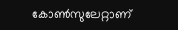കോൺസുലേറ്റാണ്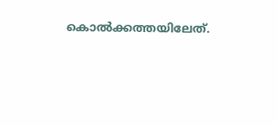കൊൽക്കത്തയിലേത്.